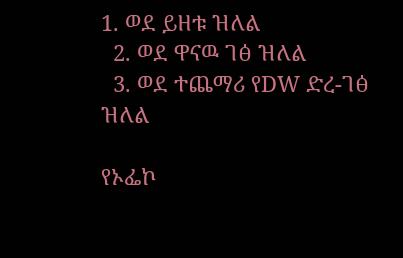1. ወደ ይዘቱ ዝለል
  2. ወደ ዋናዉ ገፅ ዝለል
  3. ወደ ተጨማሪ የDW ድረ-ገፅ ዝለል

የኦፌኮ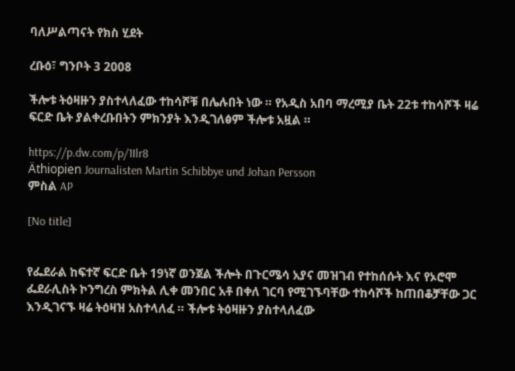ባለሥልጣናት የክስ ሂደት

ረቡዕ፣ ግንቦት 3 2008

ችሎቱ ትዕዛዙን ያስተላለፈው ተከሳሾቹ በሌሉበት ነው ። የአዲስ አበባ ማረሚያ ቤት 22ቱ ተከሳሾች ዛሬ ፍርድ ቤት ያልቀረቡበትን ምክንያት እንዲገለፅም ችሎቱ አዟል ።

https://p.dw.com/p/1Ilr8
Äthiopien Journalisten Martin Schibbye und Johan Persson
ምስል AP

[No title]


የፌደራል ከፍተኛ ፍርድ ቤት 19ነኛ ወንጀል ችሎት በጉርሜሳ አያና መዝገብ የተከሰሱት እና የኦሮሞ ፌደራሊስት ኮንግረስ ምክትል ሊቀ መንበር አቶ በቀለ ገርባ የሚገኙባቸው ተከሳሾች ከጠበቆቻቸው ጋር እንዲገናኙ ዛሬ ትዕዛዝ አስተላለፈ ። ችሎቱ ትዕዛዙን ያስተላለፈው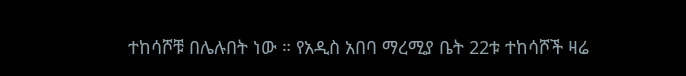ተከሳሾቹ በሌሉበት ነው ። የአዲስ አበባ ማረሚያ ቤት 22ቱ ተከሳሾች ዛሬ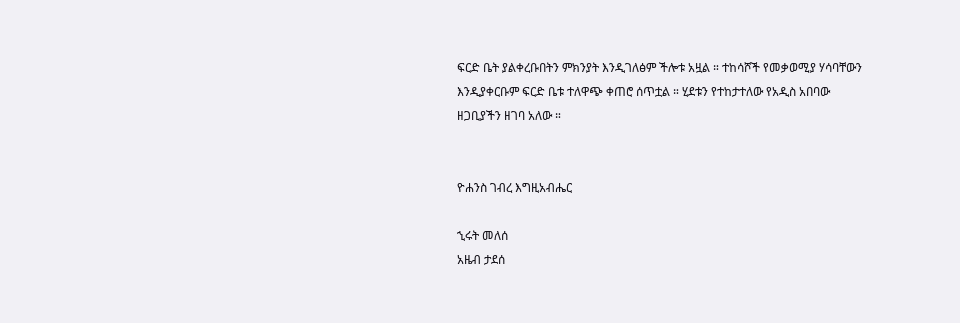ፍርድ ቤት ያልቀረቡበትን ምክንያት እንዲገለፅም ችሎቱ አዟል ። ተከሳሾች የመቃወሚያ ሃሳባቸውን እንዲያቀርቡም ፍርድ ቤቱ ተለዋጭ ቀጠሮ ሰጥቷል ። ሂደቱን የተከታተለው የአዲስ አበባው ዘጋቢያችን ዘገባ አለው ።


ዮሐንስ ገብረ እግዚአብሔር

ኂሩት መለሰ
አዜብ ታደሰ